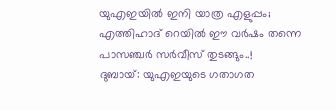യുഎഇയിൽ ഇനി യാത്ര എളുപ്പം; എത്തിഹാദ് റെയിൽ ഈ വർഷം തന്നെ പാസഞ്ചർ സർവീസ് തുടങ്ങും..!
ദുബായ്: യുഎഇയുടെ ഗതാഗത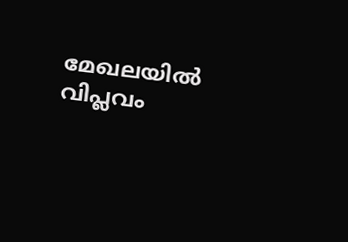മേഖലയിൽ വിപ്ലവം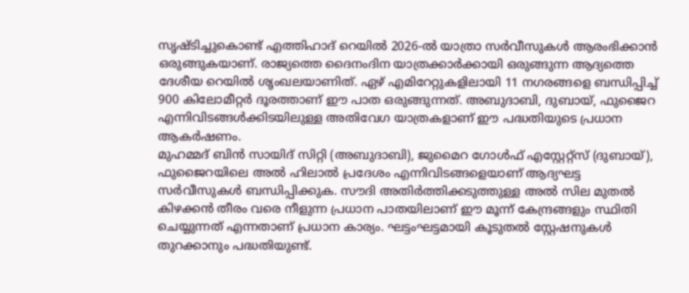സൃഷ്ടിച്ചുകൊണ്ട് എത്തിഹാദ് റെയിൽ 2026-ൽ യാത്രാ സർവീസുകൾ ആരംഭിക്കാൻ ഒരുങ്ങുകയാണ്. രാജ്യത്തെ ദൈനംദിന യാത്രക്കാർക്കായി ഒരുങ്ങുന്ന ആദ്യത്തെ ദേശീയ റെയിൽ ശൃംഖലയാണിത്. ഏഴ് എമിറേറ്റുകളിലായി 11 നഗരങ്ങളെ ബന്ധിപ്പിച്ച് 900 കിലോമീറ്റർ ദൂരത്താണ് ഈ പാത ഒരുങ്ങുന്നത്. അബുദാബി, ദുബായ്, ഫുജൈറ എന്നിവിടങ്ങൾക്കിടയിലുള്ള അതിവേഗ യാത്രകളാണ് ഈ പദ്ധതിയുടെ പ്രധാന ആകർഷണം.
മുഹമ്മദ് ബിൻ സായിദ് സിറ്റി (അബുദാബി), ജുമൈറ ഗോൾഫ് എസ്റ്റേറ്റ്സ് (ദുബായ്), ഫുജൈറയിലെ അൽ ഹിലാൽ പ്രദേശം എന്നിവിടങ്ങളെയാണ് ആദ്യഘട്ട സർവീസുകൾ ബന്ധിപ്പിക്കുക. സൗദി അതിർത്തിക്കടുത്തുള്ള അൽ സില മുതൽ കിഴക്കൻ തീരം വരെ നീളുന്ന പ്രധാന പാതയിലാണ് ഈ മൂന്ന് കേന്ദ്രങ്ങളും സ്ഥിതി ചെയ്യുന്നത് എന്നതാണ് പ്രധാന കാര്യം. ഘട്ടംഘട്ടമായി കൂടുതൽ സ്റ്റേഷനുകൾ തുറക്കാനും പദ്ധതിയുണ്ട്.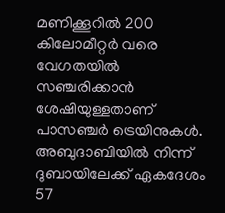മണിക്കൂറിൽ 200 കിലോമീറ്റർ വരെ വേഗതയിൽ സഞ്ചരിക്കാൻ ശേഷിയുള്ളതാണ് പാസഞ്ചർ ട്രെയിനുകൾ. അബുദാബിയിൽ നിന്ന് ദുബായിലേക്ക് ഏകദേശം 57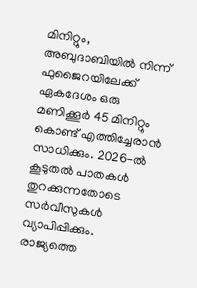മിനിറ്റും, അബുദാബിയിൽ നിന്ന് ഫുജൈറയിലേക്ക് ഏകദേശം ഒരു മണിക്കൂർ 45 മിനിറ്റും കൊണ്ട് എത്തിച്ചേരാൻ സാധിക്കും. 2026-ൽ കൂടുതൽ പാതകൾ തുറക്കുന്നതോടെ സർവീസുകൾ വ്യാപിപ്പിക്കും.
രാജ്യത്തെ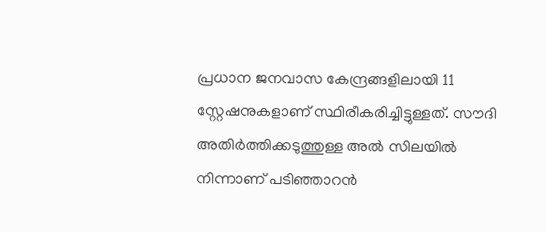പ്രധാന ജനവാസ കേന്ദ്രങ്ങളിലായി 11 സ്റ്റേഷനുകളാണ് സ്ഥിരീകരിച്ചിട്ടുള്ളത്. സൗദി അതിർത്തിക്കടുത്തുള്ള അൽ സിലയിൽ നിന്നാണ് പടിഞ്ഞാറൻ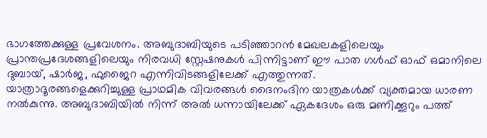ഭാഗത്തേക്കുള്ള പ്രവേശനം. അബുദാബിയുടെ പടിഞ്ഞാറൻ മേഖലകളിലെയും പ്രാന്തപ്രദേശങ്ങളിലെയും നിരവധി സ്റ്റേഷനുകൾ പിന്നിട്ടാണ് ഈ പാത ഗൾഫ് ഓഫ് ഒമാനിലെ ദുബായ്, ഷാർജ, ഫുജൈറ എന്നിവിടങ്ങളിലേക്ക് എത്തുന്നത്.
യാത്രാദൂരങ്ങളെക്കുറിച്ചുള്ള പ്രാഥമിക വിവരങ്ങൾ ദൈനംദിന യാത്രകൾക്ക് വ്യക്തമായ ധാരണ നൽകുന്നു. അബുദാബിയിൽ നിന്ന് അൽ ധന്നായിലേക്ക് ഏകദേശം ഒരു മണിക്കൂറും പത്ത്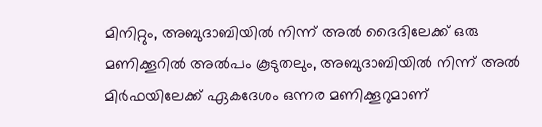മിനിറ്റും, അബുദാബിയിൽ നിന്ന് അൽ ദൈദിലേക്ക് ഒരു മണിക്കൂറിൽ അൽപം കൂടുതലും, അബുദാബിയിൽ നിന്ന് അൽ മിർഫയിലേക്ക് ഏകദേശം ഒന്നര മണിക്കൂറുമാണ്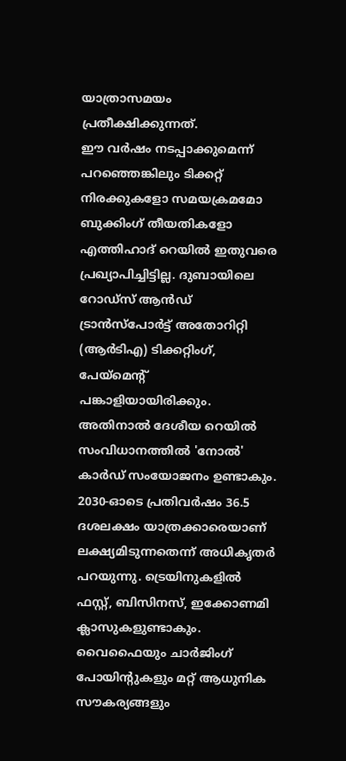യാത്രാസമയം പ്രതീക്ഷിക്കുന്നത്.
ഈ വർഷം നടപ്പാക്കുമെന്ന് പറഞ്ഞെങ്കിലും ടിക്കറ്റ് നിരക്കുകളോ സമയക്രമമോ ബുക്കിംഗ് തീയതികളോ എത്തിഹാദ് റെയിൽ ഇതുവരെ പ്രഖ്യാപിച്ചിട്ടില്ല. ദുബായിലെ റോഡ്സ് ആൻഡ് ട്രാൻസ്പോർട്ട് അതോറിറ്റി (ആർടിഎ) ടിക്കറ്റിംഗ്, പേയ്മെന്റ് പങ്കാളിയായിരിക്കും. അതിനാൽ ദേശീയ റെയിൽ സംവിധാനത്തിൽ 'നോൽ' കാർഡ് സംയോജനം ഉണ്ടാകും.
2030-ഓടെ പ്രതിവർഷം 36.5 ദശലക്ഷം യാത്രക്കാരെയാണ് ലക്ഷ്യമിടുന്നതെന്ന് അധികൃതർ പറയുന്നു. ട്രെയിനുകളിൽ ഫസ്റ്റ്, ബിസിനസ്, ഇക്കോണമി ക്ലാസുകളുണ്ടാകും. വൈഫൈയും ചാർജിംഗ് പോയിന്റുകളും മറ്റ് ആധുനിക സൗകര്യങ്ങളും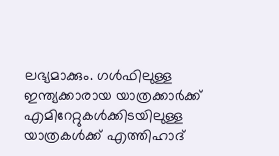ലഭ്യമാക്കും. ഗൾഫിലുള്ള ഇന്ത്യക്കാരായ യാത്രക്കാർക്ക് എമിറേറ്റുകൾക്കിടയിലുള്ള യാത്രകൾക്ക് എത്തിഹാദ്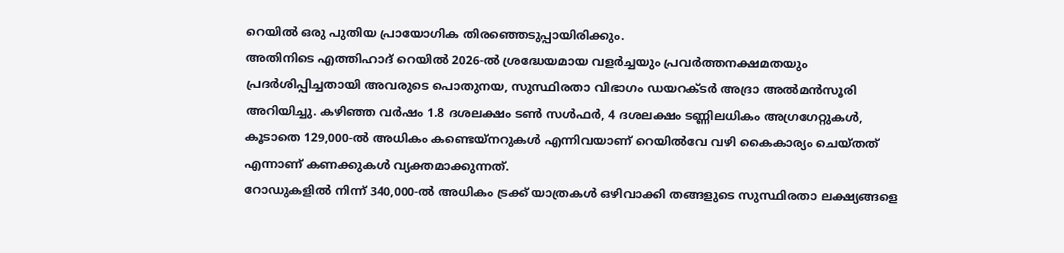റെയിൽ ഒരു പുതിയ പ്രായോഗിക തിരഞ്ഞെടുപ്പായിരിക്കും.
അതിനിടെ എത്തിഹാദ് റെയിൽ 2026-ൽ ശ്രദ്ധേയമായ വളർച്ചയും പ്രവർത്തനക്ഷമതയും പ്രദർശിപ്പിച്ചതായി അവരുടെ പൊതുനയ, സുസ്ഥിരതാ വിഭാഗം ഡയറക്ടർ അദ്രാ അൽമൻസൂരി അറിയിച്ചു. കഴിഞ്ഞ വർഷം 1.8 ദശലക്ഷം ടൺ സൾഫർ, 4 ദശലക്ഷം ടണ്ണിലധികം അഗ്രഗേറ്റുകൾ, കൂടാതെ 129,000-ൽ അധികം കണ്ടെയ്നറുകൾ എന്നിവയാണ് റെയിൽവേ വഴി കൈകാര്യം ചെയ്തത് എന്നാണ് കണക്കുകൾ വ്യക്തമാക്കുന്നത്.
റോഡുകളിൽ നിന്ന് 340,000-ൽ അധികം ട്രക്ക് യാത്രകൾ ഒഴിവാക്കി തങ്ങളുടെ സുസ്ഥിരതാ ലക്ഷ്യങ്ങളെ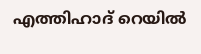എത്തിഹാദ് റെയിൽ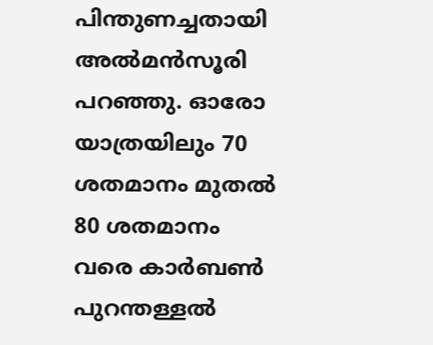പിന്തുണച്ചതായി അൽമൻസൂരി പറഞ്ഞു. ഓരോ യാത്രയിലും 70 ശതമാനം മുതൽ 80 ശതമാനം വരെ കാർബൺ പുറന്തള്ളൽ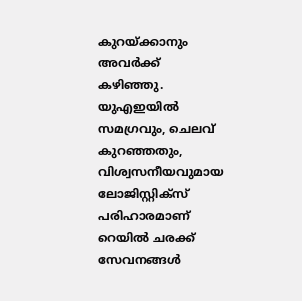കുറയ്ക്കാനും അവർക്ക് കഴിഞ്ഞു. യുഎഇയിൽ സമഗ്രവും, ചെലവ് കുറഞ്ഞതും, വിശ്വസനീയവുമായ ലോജിസ്റ്റിക്സ് പരിഹാരമാണ് റെയിൽ ചരക്ക് സേവനങ്ങൾ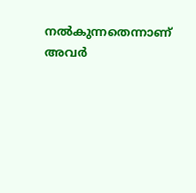നൽകുന്നതെന്നാണ് അവർ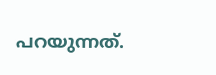പറയുന്നത്.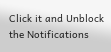Click it and Unblock the Notifications